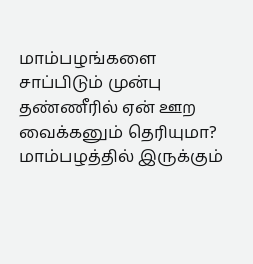மாம்பழங்களை சாப்பிடும் முன்பு தண்ணீரில் ஏன் ஊற வைக்கனும் தெரியுமா?
மாம்பழத்தில் இருக்கும்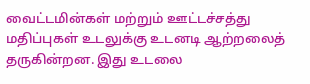வைட்டமின்கள் மற்றும் ஊட்டச்சத்து மதிப்புகள் உடலுக்கு உடனடி ஆற்றலைத் தருகின்றன. இது உடலை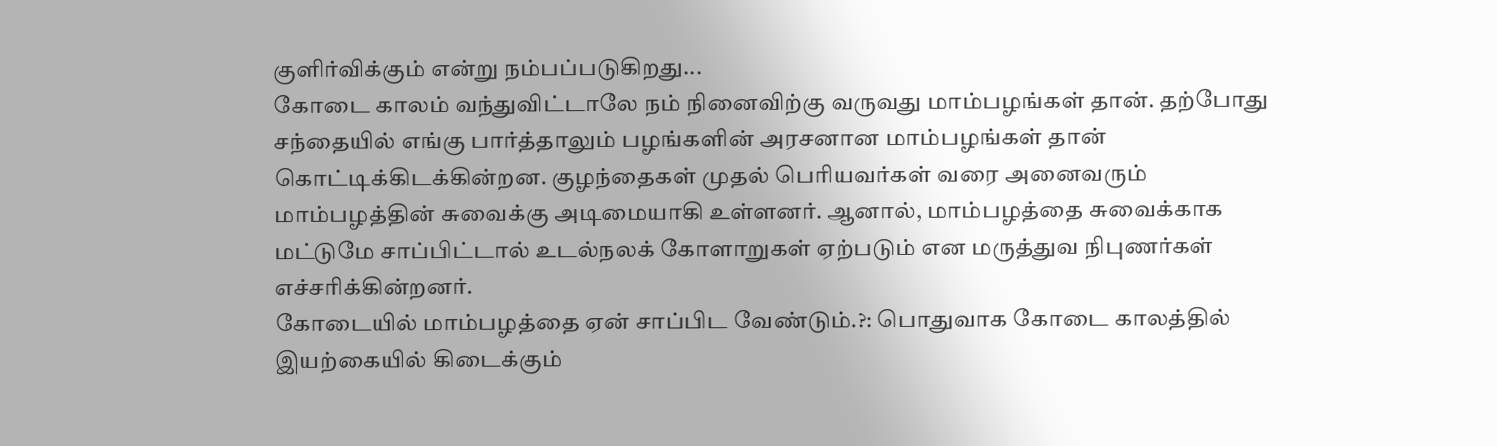குளிர்விக்கும் என்று நம்பப்படுகிறது...
கோடை காலம் வந்துவிட்டாலே நம் நினைவிற்கு வருவது மாம்பழங்கள் தான். தற்போது சந்தையில் எங்கு பார்த்தாலும் பழங்களின் அரசனான மாம்பழங்கள் தான் கொட்டிக்கிடக்கின்றன. குழந்தைகள் முதல் பெரியவர்கள் வரை அனைவரும் மாம்பழத்தின் சுவைக்கு அடிமையாகி உள்ளனர். ஆனால், மாம்பழத்தை சுவைக்காக மட்டுமே சாப்பிட்டால் உடல்நலக் கோளாறுகள் ஏற்படும் என மருத்துவ நிபுணர்கள் எச்சரிக்கின்றனர்.
கோடையில் மாம்பழத்தை ஏன் சாப்பிட வேண்டும்.?: பொதுவாக கோடை காலத்தில் இயற்கையில் கிடைக்கும்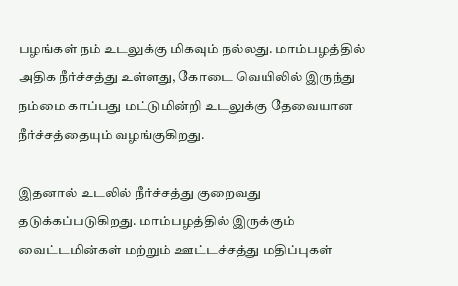பழங்கள் நம் உடலுக்கு மிகவும் நல்லது. மாம்பழத்தில் அதிக நீர்ச்சத்து உள்ளது, கோடை வெயிலில் இருந்து நம்மை காப்பது மட்டுமின்றி உடலுக்கு தேவையான நீர்ச்சத்தையும் வழங்குகிறது.

இதனால் உடலில் நீர்ச்சத்து குறைவது தடுக்கப்படுகிறது. மாம்பழத்தில் இருக்கும் வைட்டமின்கள் மற்றும் ஊட்டச்சத்து மதிப்புகள்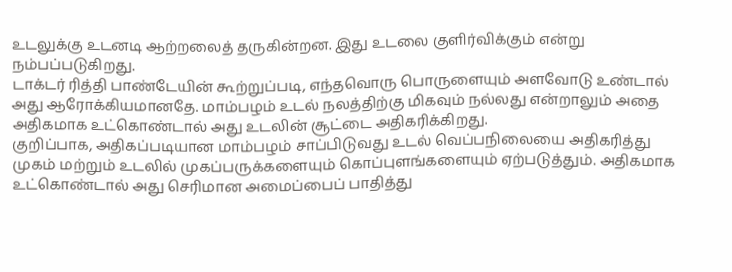உடலுக்கு உடனடி ஆற்றலைத் தருகின்றன. இது உடலை குளிர்விக்கும் என்று நம்பப்படுகிறது.
டாக்டர் ரித்தி பாண்டேயின் கூற்றுப்படி, எந்தவொரு பொருளையும் அளவோடு உண்டால் அது ஆரோக்கியமானதே. மாம்பழம் உடல் நலத்திற்கு மிகவும் நல்லது என்றாலும் அதை அதிகமாக உட்கொண்டால் அது உடலின் சூட்டை அதிகரிக்கிறது.
குறிப்பாக, அதிகப்படியான மாம்பழம் சாப்பிடுவது உடல் வெப்பநிலையை அதிகரித்து முகம் மற்றும் உடலில் முகப்பருக்களையும் கொப்புளங்களையும் ஏற்படுத்தும். அதிகமாக உட்கொண்டால் அது செரிமான அமைப்பைப் பாதித்து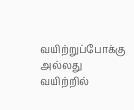வயிற்றுப்போக்கு அல்லது வயிற்றில்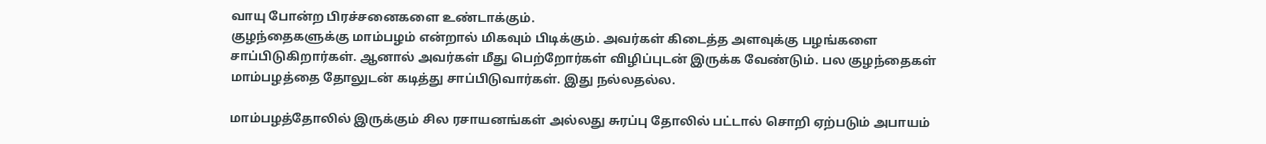வாயு போன்ற பிரச்சனைகளை உண்டாக்கும்.
குழந்தைகளுக்கு மாம்பழம் என்றால் மிகவும் பிடிக்கும். அவர்கள் கிடைத்த அளவுக்கு பழங்களை சாப்பிடுகிறார்கள். ஆனால் அவர்கள் மீது பெற்றோர்கள் விழிப்புடன் இருக்க வேண்டும். பல குழந்தைகள் மாம்பழத்தை தோலுடன் கடித்து சாப்பிடுவார்கள். இது நல்லதல்ல.

மாம்பழத்தோலில் இருக்கும் சில ரசாயனங்கள் அல்லது சுரப்பு தோலில் பட்டால் சொறி ஏற்படும் அபாயம்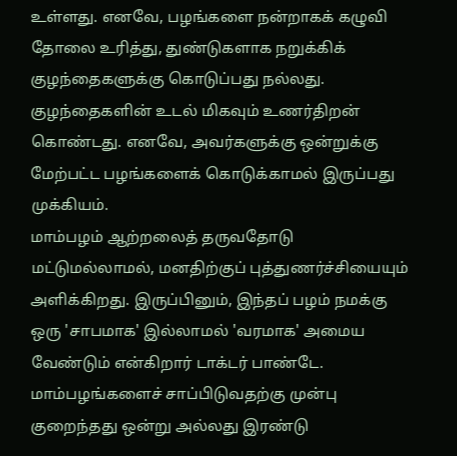உள்ளது. எனவே, பழங்களை நன்றாகக் கழுவி தோலை உரித்து, துண்டுகளாக நறுக்கிக் குழந்தைகளுக்கு கொடுப்பது நல்லது. குழந்தைகளின் உடல் மிகவும் உணர்திறன் கொண்டது. எனவே, அவர்களுக்கு ஒன்றுக்கு மேற்பட்ட பழங்களைக் கொடுக்காமல் இருப்பது முக்கியம்.
மாம்பழம் ஆற்றலைத் தருவதோடு மட்டுமல்லாமல், மனதிற்குப் புத்துணர்ச்சியையும் அளிக்கிறது. இருப்பினும், இந்தப் பழம் நமக்கு ஒரு 'சாபமாக' இல்லாமல் 'வரமாக' அமைய வேண்டும் என்கிறார் டாக்டர் பாண்டே. மாம்பழங்களைச் சாப்பிடுவதற்கு முன்பு குறைந்தது ஒன்று அல்லது இரண்டு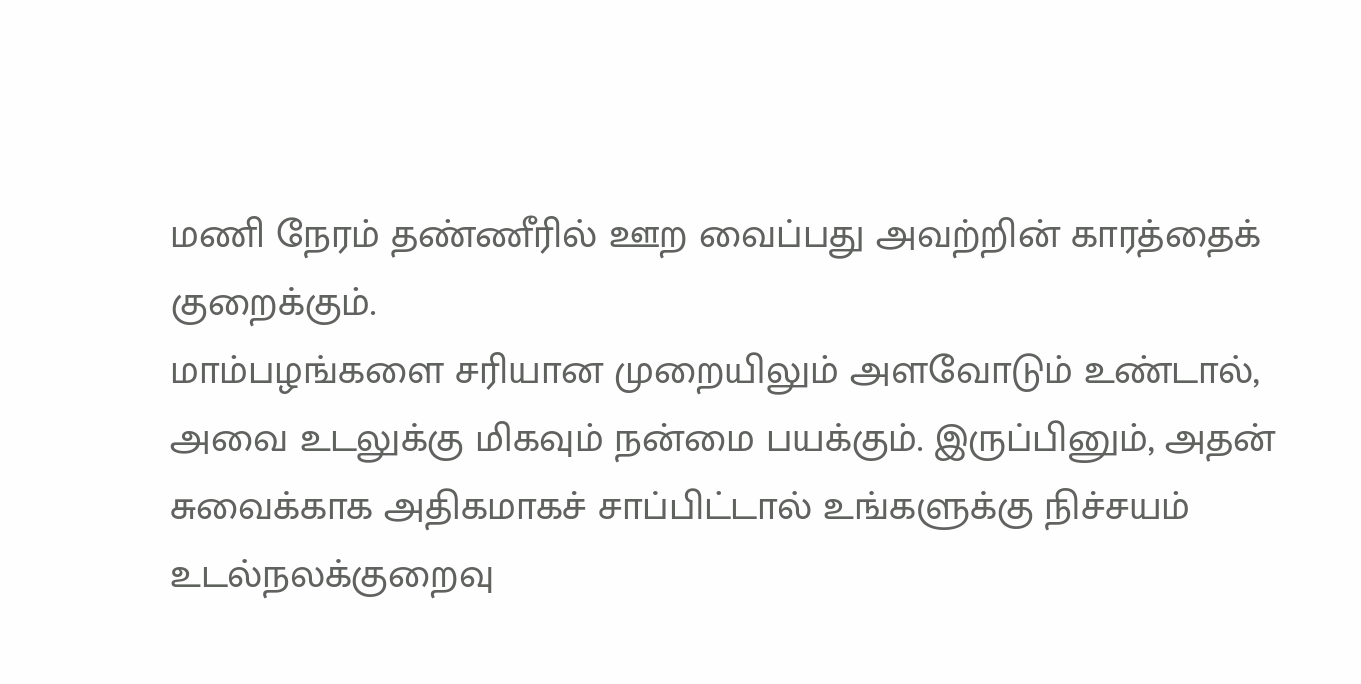மணி நேரம் தண்ணீரில் ஊற வைப்பது அவற்றின் காரத்தைக் குறைக்கும்.
மாம்பழங்களை சரியான முறையிலும் அளவோடும் உண்டால், அவை உடலுக்கு மிகவும் நன்மை பயக்கும். இருப்பினும், அதன் சுவைக்காக அதிகமாகச் சாப்பிட்டால் உங்களுக்கு நிச்சயம் உடல்நலக்குறைவு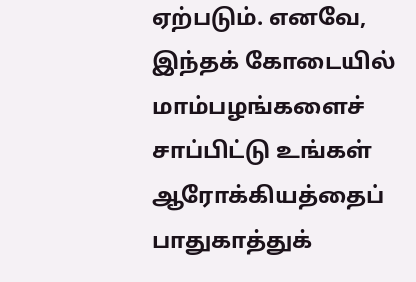ஏற்படும். எனவே, இந்தக் கோடையில் மாம்பழங்களைச் சாப்பிட்டு உங்கள் ஆரோக்கியத்தைப் பாதுகாத்துக்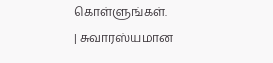கொள்ளுங்கள்.
| சுவாரஸ்யமான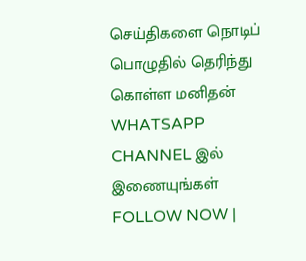செய்திகளை நொடிப் பொழுதில் தெரிந்து கொள்ள மனிதன் WHATSAPP CHANNEL இல் இணையுங்கள் FOLLOW NOW |